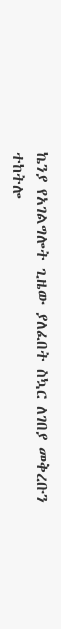ኬንያ የአገልግሎት ጊዜው ያለፈበት ስኳር ለገበያ መቅረቡን ተከትሎ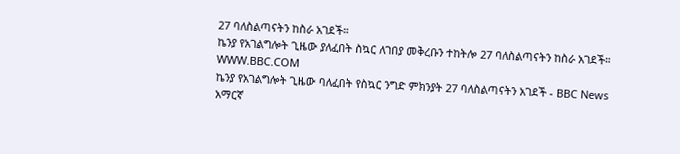27 ባለስልጣናትን ከስራ አገደች።
ኬንያ የአገልግሎት ጊዜው ያለፈበት ስኳር ለገበያ መቅረቡን ተከትሎ 27 ባለስልጣናትን ከስራ አገደች።
WWW.BBC.COM
ኬንያ የአገልግሎት ጊዜው ባለፈበት የስኳር ንግድ ምክንያት 27 ባለስልጣናትን አገደች - BBC News አማርኛ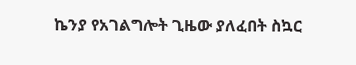ኬንያ የአገልግሎት ጊዜው ያለፈበት ስኳር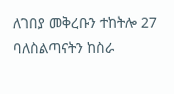ለገበያ መቅረቡን ተከትሎ 27 ባለስልጣናትን ከስራ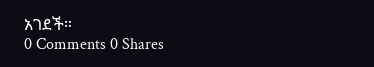አገደች።
0 Comments 0 Shares